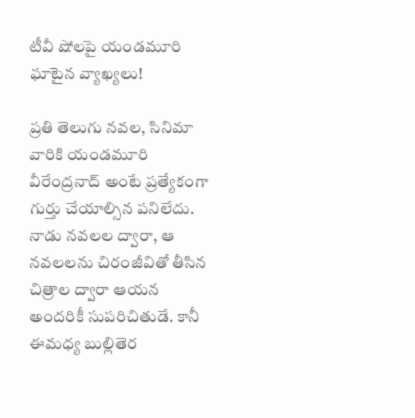టీవీ షోలపై యండమూరి ఘాటైన వ్యాఖ్యలు!

ప్రతి తెలుగు నవల, సినిమా వారికి యండమూరి వీరేంద్రనాద్ అంటే ప్రత్యేకంగా గుర్తు చేయాల్సిన పనిలేదు. నాడు నవలల ద్వారా, ఆ నవలలను చిరంజీవితో తీసిన చిత్రాల ద్వారా ఆయన అందరికీ సుపరిచితుడే. కానీ ఈమధ్య బుల్లితెర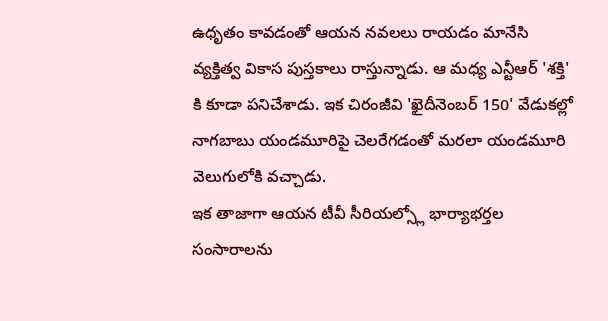ఉధృతం కావడంతో ఆయన నవలలు రాయడం మానేసి వ్యక్తిత్వ వికాస పుస్తకాలు రాస్తున్నాడు. ఆ మధ్య ఎన్టీఆర్ 'శక్తి' కి కూడా పనిచేశాడు. ఇక చిరంజీవి 'ఖైదీనెంబర్ 150' వేడుకల్లో నాగబాబు యండమూరిపై చెలరేగడంతో మరలా యండమూరి వెలుగులోకి వచ్చాడు.
ఇక తాజాగా ఆయన టీవీ సీరియల్స్లో భార్యాభర్తల సంసారాలను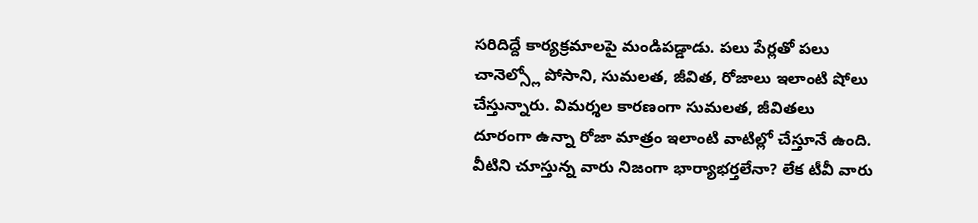సరిదిద్దే కార్యక్రమాలపై మండిపడ్డాడు. పలు పేర్లతో పలు చానెల్స్లో పోసాని, సుమలత, జీవిత, రోజాలు ఇలాంటి షోలు చేస్తున్నారు. విమర్శల కారణంగా సుమలత, జీవితలు దూరంగా ఉన్నా రోజా మాత్రం ఇలాంటి వాటిల్లో చేస్తూనే ఉంది. వీటిని చూస్తున్న వారు నిజంగా భార్యాభర్తలేనా? లేక టీవీ వారు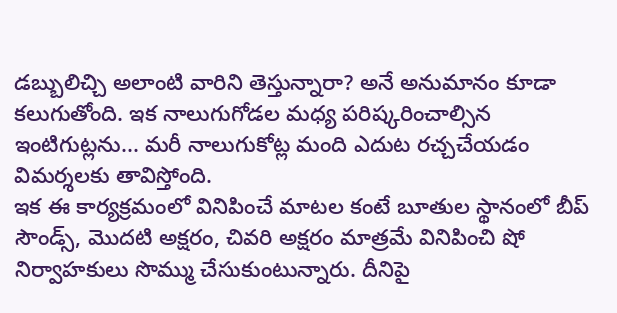డబ్బులిచ్చి అలాంటి వారిని తెస్తున్నారా? అనే అనుమానం కూడా కలుగుతోంది. ఇక నాలుగుగోడల మధ్య పరిష్కరించాల్సిన ఇంటిగుట్లను... మరీ నాలుగుకోట్ల మంది ఎదుట రచ్చచేయడం విమర్శలకు తావిస్తోంది.
ఇక ఈ కార్యక్రమంలో వినిపించే మాటల కంటే బూతుల స్థానంలో బీప్ సౌండ్స్, మొదటి అక్షరం, చివరి అక్షరం మాత్రమే వినిపించి షో నిర్వాహకులు సొమ్ము చేసుకుంటున్నారు. దీనిపై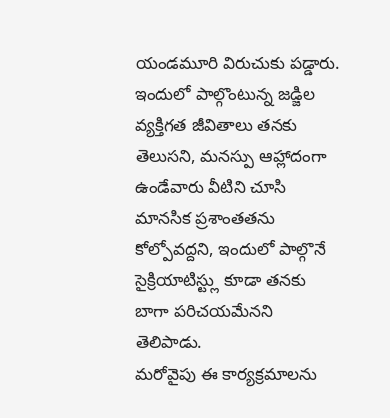యండమూరి విరుచుకు పడ్డారు. ఇందులో పాల్గొంటున్న జడ్జిల వ్యక్తిగత జీవితాలు తనకు తెలుసని, మనస్పు ఆహ్లాదంగా ఉండేవారు వీటిని చూసి మానసిక ప్రశాంతతను కోల్పోవద్దని, ఇందులో పాల్గొనే సైక్రియాటిస్ట్లు కూడా తనకు బాగా పరిచయమేనని తెలిపాడు.
మరోవైపు ఈ కార్యక్రమాలను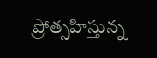ప్రోత్సహిస్తున్న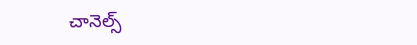చానెల్స్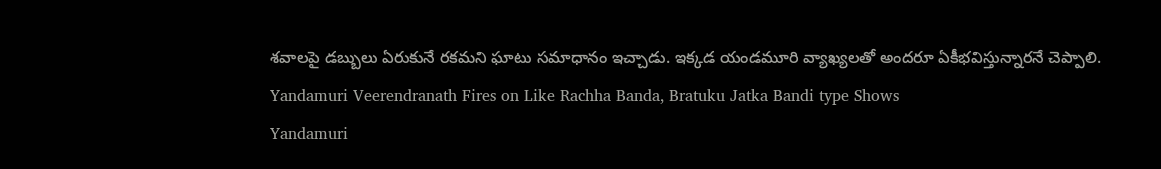శవాలపై డబ్బులు ఏరుకునే రకమని ఘాటు సమాధానం ఇచ్చాడు. ఇక్కడ యండమూరి వ్యాఖ్యలతో అందరూ ఏకీభవిస్తున్నారనే చెప్పాలి.
Yandamuri Veerendranath Fires on Like Rachha Banda, Bratuku Jatka Bandi type Shows
Yandamuri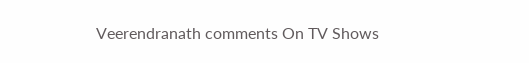Veerendranath comments On TV Shows